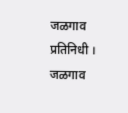जळगाव प्रतिनिधी । जळगाव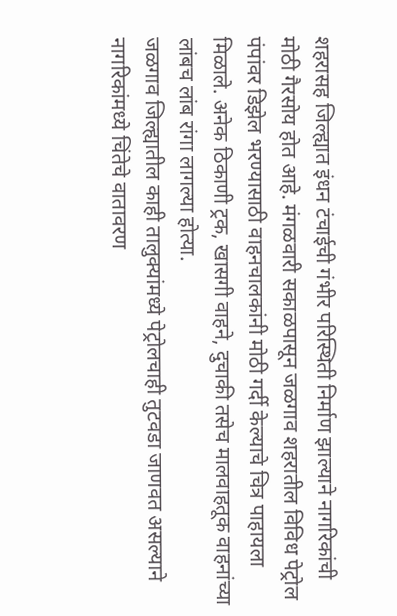शहरासह जिल्ह्यात इंधन टंचाईची गंभीर परिस्थिती निर्माण झाल्याने नागरिकांची मोठी गैरसोय होत आहे. मंगळवारी सकाळपासून जळगाव शहरातील विविध पेट्रोल पंपांवर डिझेल भरण्यासाठी वाहनचालकांनी मोठी गर्दी केल्याचे चित्र पाहायला मिळाले. अनेक ठिकाणी ट्रक, खासगी वाहने, दुचाकी तसेच मालवाहतूक वाहनांच्या लांबच लांब रांगा लागल्या होत्या.
जळगाव जिल्ह्यातील काही तालुक्यांमध्ये पेट्रोलचाही तुटवडा जाणवत असल्याने नागरिकांमध्ये चिंतेचे वातावरण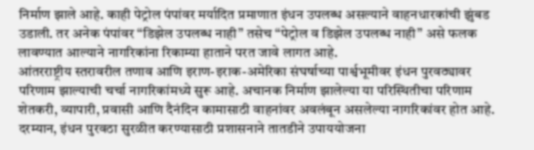निर्माण झाले आहे. काही पेट्रोल पंपांवर मर्यादित प्रमाणात इंधन उपलब्ध असल्याने वाहनधारकांची झुंबड उडाली. तर अनेक पंपांवर “डिझेल उपलब्ध नाही” तसेच “पेट्रोल व डिझेल उपलब्ध नाही” असे फलक लावण्यात आल्याने नागरिकांना रिकाम्या हाताने परत जावे लागत आहे.
आंतरराष्ट्रीय स्तरावरील तणाव आणि इराण-इराक-अमेरिका संघर्षाच्या पार्श्वभूमीवर इंधन पुरवठ्यावर परिणाम झाल्याची चर्चा नागरिकांमध्ये सुरू आहे. अचानक निर्माण झालेल्या या परिस्थितीचा परिणाम शेतकरी, व्यापारी, प्रवासी आणि दैनंदिन कामासाठी वाहनांवर अवलंबून असलेल्या नागरिकांवर होत आहे.
दरम्यान, इंधन पुरवठा सुरळीत करण्यासाठी प्रशासनाने तातडीने उपाययोजना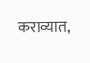कराव्यात,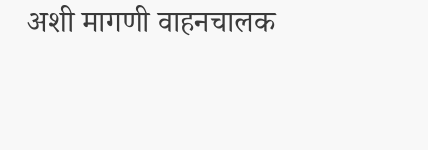अशी मागणी वाहनचालक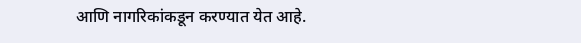आणि नागरिकांकडून करण्यात येत आहे.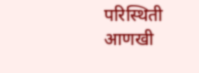परिस्थिती आणखी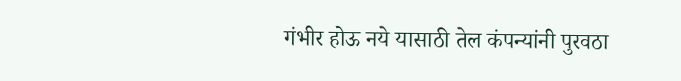गंभीर होऊ नये यासाठी तेल कंपन्यांनी पुरवठा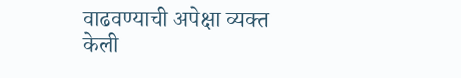वाढवण्याची अपेक्षा व्यक्त केली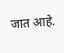जात आहे.